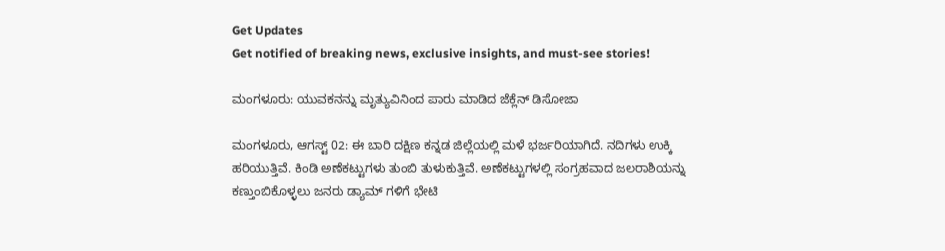Get Updates
Get notified of breaking news, exclusive insights, and must-see stories!

ಮಂಗಳೂರು: ಯುವಕನನ್ನು ಮೃತ್ಯುವಿನಿಂದ ಪಾರು ಮಾಡಿದ ಜೆಕ್ಲೆನ್ ಡಿಸೋಜಾ

ಮಂಗಳೂರು, ಆಗಸ್ಟ್ 02: ಈ ಬಾರಿ ದಕ್ಷಿಣ ಕನ್ನಡ ಜಿಲ್ಲೆಯಲ್ಲಿ ಮಳೆ ಭರ್ಜರಿಯಾಗಿದೆ. ನದಿಗಳು ಉಕ್ಕಿ ಹರಿಯುತ್ತಿವೆ. ಕಿಂಡಿ ಅಣೆಕಟ್ಟುಗಳು ತುಂಬಿ ತುಳುಕುತ್ತಿವೆ. ಅಣೆಕಟ್ಟುಗಳಲ್ಲಿ ಸಂಗ್ರಹವಾದ ಜಲರಾಶಿಯನ್ನು ಕಣ್ತುಂಬಿಕೊಳ್ಳಲು ಜನರು ಡ್ಯಾಮ್ ಗಳಿಗೆ ಭೇಟಿ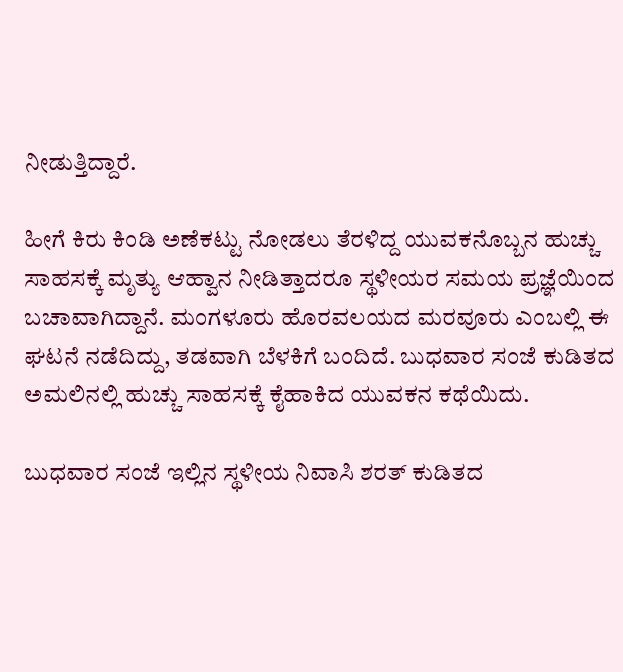ನೀಡುತ್ತಿದ್ದಾರೆ.

ಹೀಗೆ ಕಿರು ಕಿಂಡಿ ಅಣೆಕಟ್ಟು ನೋಡಲು ತೆರಳಿದ್ದ ಯುವಕನೊಬ್ಬನ ಹುಚ್ಚು ಸಾಹಸಕ್ಕೆ ಮೃತ್ಯು ಆಹ್ವಾನ ನೀಡಿತ್ತಾದರೂ ಸ್ಥಳೀಯರ ಸಮಯ ಪ್ರಜ್ಞೆಯಿಂದ ಬಚಾವಾಗಿದ್ದಾನೆ. ಮಂಗಳೂರು ಹೊರವಲಯದ ಮರವೂರು ಎಂಬಲ್ಲಿ ಈ ಘಟನೆ ನಡೆದಿದ್ದು, ತಡವಾಗಿ ಬೆಳಕಿಗೆ ಬಂದಿದೆ. ಬುಧವಾರ ಸಂಜೆ ಕುಡಿತದ ಅಮಲಿನಲ್ಲಿ ಹುಚ್ಚು ಸಾಹಸಕ್ಕೆ ಕೈಹಾಕಿದ ಯುವಕನ ಕಥೆಯಿದು.

ಬುಧವಾರ ಸಂಜೆ ಇಲ್ಲಿನ ಸ್ಥಳೀಯ ನಿವಾಸಿ ಶರತ್ ಕುಡಿತದ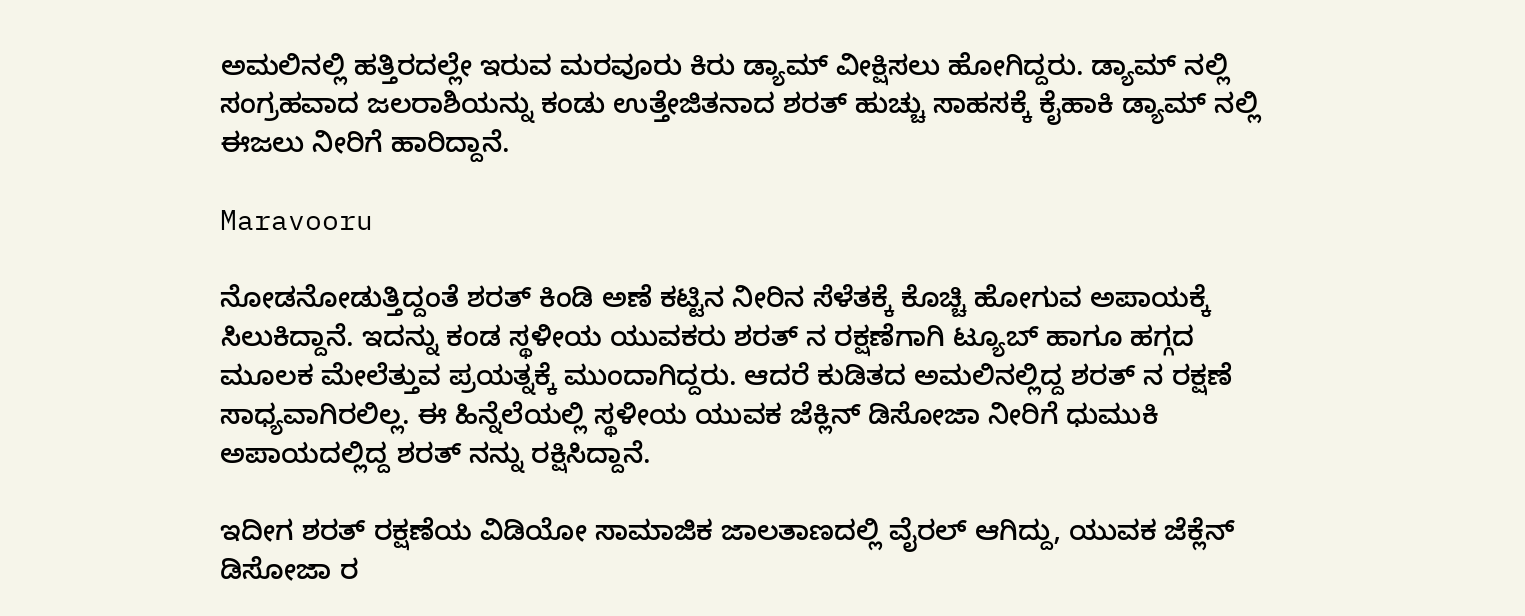ಅಮಲಿನಲ್ಲಿ ಹತ್ತಿರದಲ್ಲೇ ಇರುವ ಮರವೂರು ಕಿರು ಡ್ಯಾಮ್ ವೀಕ್ಷಿಸಲು ಹೋಗಿದ್ದರು. ಡ್ಯಾಮ್ ನಲ್ಲಿ ಸಂಗ್ರಹವಾದ ಜಲರಾಶಿಯನ್ನು ಕಂಡು ಉತ್ತೇಜಿತನಾದ ಶರತ್ ಹುಚ್ಚು ಸಾಹಸಕ್ಕೆ ಕೈಹಾಕಿ ಡ್ಯಾಮ್ ನಲ್ಲಿ ಈಜಲು ನೀರಿಗೆ ಹಾರಿದ್ದಾನೆ.

Maravooru

ನೋಡನೋಡುತ್ತಿದ್ದಂತೆ ಶರತ್ ಕಿಂಡಿ ಅಣೆ ಕಟ್ಟಿನ ನೀರಿನ ಸೆಳೆತಕ್ಕೆ ಕೊಚ್ಚಿ ಹೋಗುವ ಅಪಾಯಕ್ಕೆ ಸಿಲುಕಿದ್ದಾನೆ. ಇದನ್ನು ಕಂಡ ಸ್ಥಳೀಯ ಯುವಕರು ಶರತ್ ನ ರಕ್ಷಣೆಗಾಗಿ ಟ್ಯೂಬ್ ಹಾಗೂ ಹಗ್ಗದ ಮೂಲಕ ಮೇಲೆತ್ತುವ ಪ್ರಯತ್ನಕ್ಕೆ ಮುಂದಾಗಿದ್ದರು. ಆದರೆ ಕುಡಿತದ ಅಮಲಿನಲ್ಲಿದ್ದ ಶರತ್ ನ ರಕ್ಷಣೆ ಸಾಧ್ಯವಾಗಿರಲಿಲ್ಲ. ಈ ಹಿನ್ನೆಲೆಯಲ್ಲಿ ಸ್ಥಳೀಯ ಯುವಕ ಜೆಕ್ಲಿನ್ ಡಿಸೋಜಾ ನೀರಿಗೆ ಧುಮುಕಿ ಅಪಾಯದಲ್ಲಿದ್ದ ಶರತ್ ನನ್ನು ರಕ್ಷಿಸಿದ್ದಾನೆ.

ಇದೀಗ ಶರತ್ ರಕ್ಷಣೆಯ ವಿಡಿಯೋ ಸಾಮಾಜಿಕ ಜಾಲತಾಣದಲ್ಲಿ ವೈರಲ್ ಆಗಿದ್ದು, ಯುವಕ ಜೆಕ್ಲೆನ್ ಡಿಸೋಜಾ ರ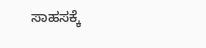ಸಾಹಸಕ್ಕೆ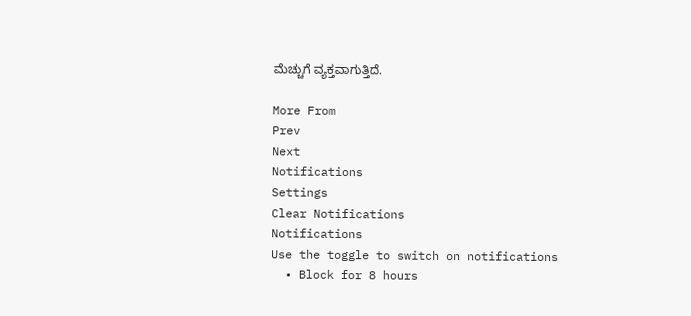ಮೆಚ್ಚುಗೆ ವ್ಯಕ್ತವಾಗುತ್ತಿದೆ.

More From
Prev
Next
Notifications
Settings
Clear Notifications
Notifications
Use the toggle to switch on notifications
  • Block for 8 hours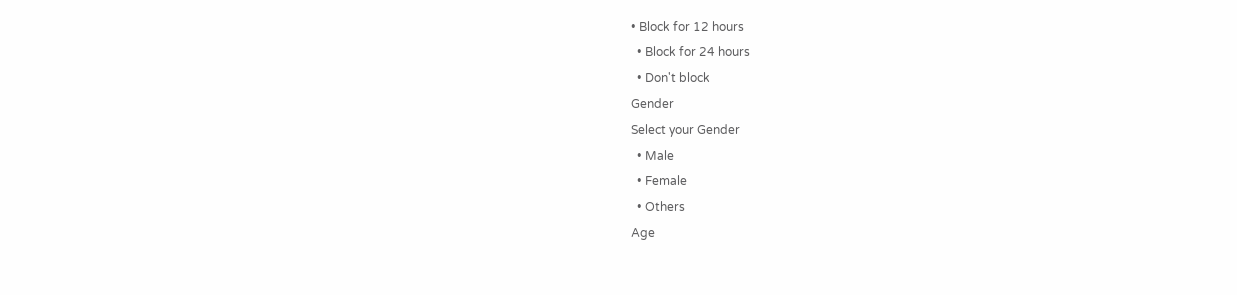• Block for 12 hours
  • Block for 24 hours
  • Don't block
Gender
Select your Gender
  • Male
  • Female
  • Others
Age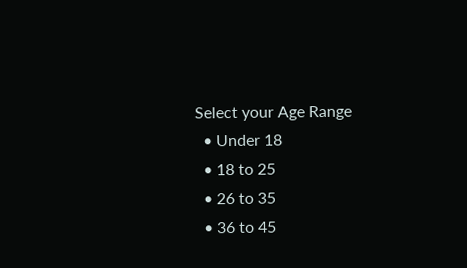Select your Age Range
  • Under 18
  • 18 to 25
  • 26 to 35
  • 36 to 45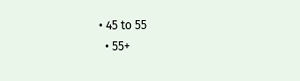• 45 to 55
  • 55+